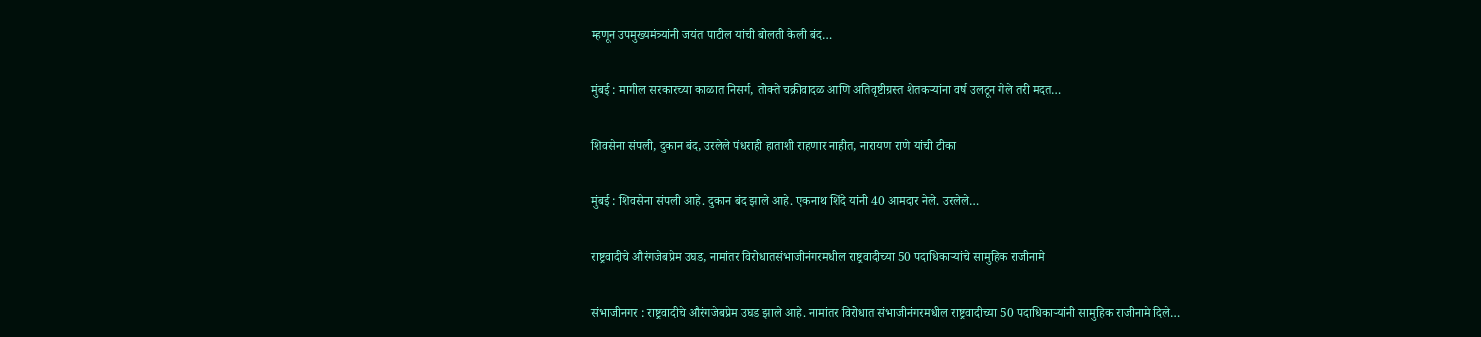म्हणून उपमुख्यमंत्र्यांनी जयंत पाटील यांची बोलती केली बंद…

मुंबई : मागील सरकारच्या काळात निसर्ग, तोक्ते चक्रीवादळ आणि अतिवृष्टीग्रस्त शेतकऱ्यांना वर्ष उलटून गेले तरी मदत…

शिवसेना संपली, दुकान बंद, उरलेले पंधराही हाताशी राहणार नाहीत, नारायण राणे यांची टीका

मुंबई : शिवसेना संपली आहे. दुकान बंद झाले आहे. एकनाथ शिंदे यांनी 40 आमदार नेले. उरलेले…

राष्ट्रवादीचे औरंगजेबप्रेम उघड, नामांतर विरोधातसंभाजीनंगरमधील राष्ट्रवादीच्या 50 पदाधिकाऱ्यांचे सामुहिक राजीनामे

संभाजीनगर : राष्ट्रवादीचे औरंगजेबप्रेम उघड झाले आहे. नामांतर विरोधात संभाजीनंगरमधील राष्ट्रवादीच्या 50 पदाधिकाऱ्यांनी सामुहिक राजीनामे दिले…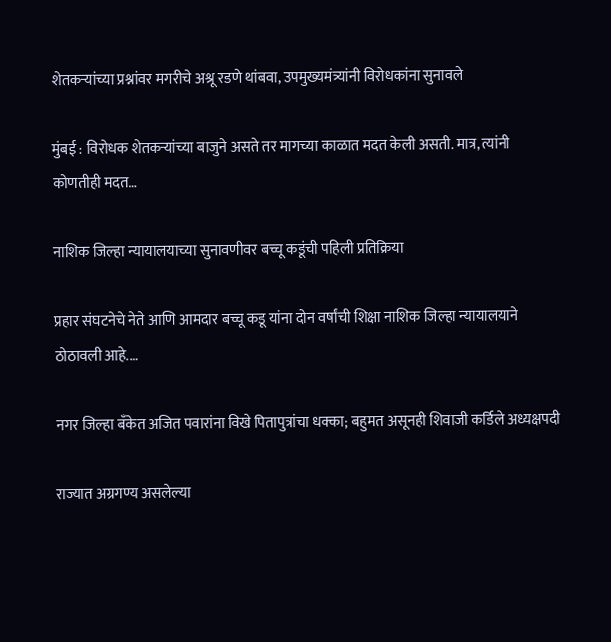शेतकऱ्यांच्या प्रश्नांवर मगरीचे अश्रू रडणे थांबवा, उपमुख्यमंत्र्यांनी विरोधकांना सुनावले

मुंबई : विरोधक शेतकऱ्यांच्या बाजुने असते तर मागच्या काळात मदत केली असती. मात्र, त्यांनी कोणतीही मदत…

नाशिक जिल्हा न्यायालयाच्या सुनावणीवर बच्चू कडूंची पहिली प्रतिक्रिया

प्रहार संघटनेचे नेते आणि आमदार बच्चू कडू यांना दोन वर्षांची शिक्षा नाशिक जिल्हा न्यायालयाने ठोठावली आहे.…

नगर जिल्हा बँकेत अजित पवारांना विखे पितापुत्रांचा धक्का; बहुमत असूनही शिवाजी कर्डिले अध्यक्षपदी

राज्यात अग्रगण्य असलेल्या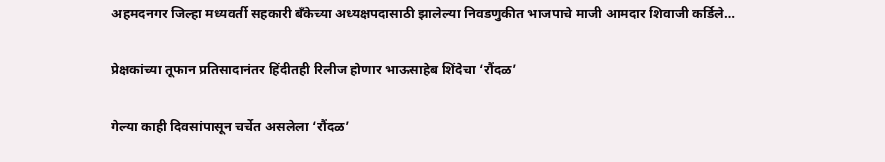अहमदनगर जिल्हा मध्यवर्ती सहकारी बँकेच्या अध्यक्षपदासाठी झालेल्या निवडणुकीत भाजपाचे माजी आमदार शिवाजी कर्डिले…

प्रेक्षकांच्या तूफान प्रतिसादानंतर हिंदीतही रिलीज होणार भाऊसाहेब शिंदेचा ‘रौंदळ’

गेल्या काही दिवसांपासून चर्चेत असलेला ‘रौंदळ’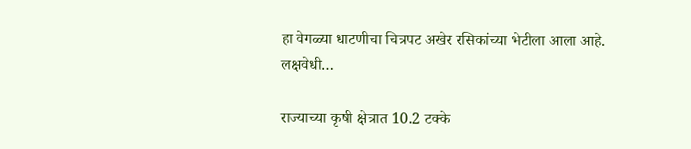हा वेगळ्या धाटणीचा चित्रपट अखेर रसिकांच्या भेटीला आला आहे. लक्षवेधी…

राज्याच्या कृषी क्षेत्रात 10.2 टक्के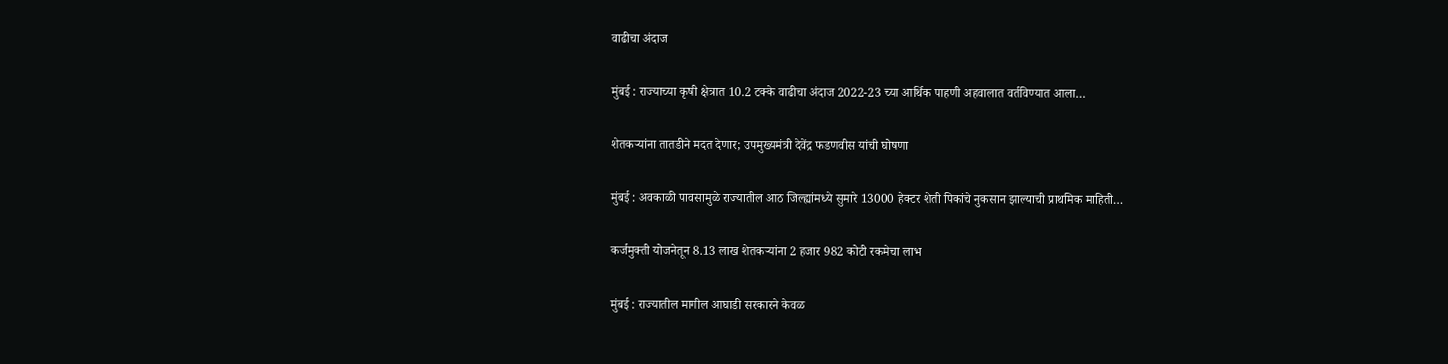वाढीचा अंदाज

मुंबई : राज्याच्या कृषी क्षेत्रात 10.2 टक्के वाढीचा अंदाज 2022-23 च्या आर्थिक पाहणी अहवालात वर्तविण्यात आला…

शेतकऱ्यांना तातडीने मदत देणार; उपमुख्यमंत्री देवेंद्र फडणवीस यांची घोषणा

मुंबई : अवकाळी पावसामुळे राज्यातील आठ जिल्ह्यांमध्ये सुमारे 13000 हेक्टर शेती पिकांचे नुकसान झाल्याची प्राथमिक माहिती…

कर्जमुक्ती योजनेतून 8.13 लाख शेतकऱ्यांना 2 हजार 982 कोटी रकमेचा लाभ

मुंबई : राज्यातील मागील आघाडी सरकारने केवळ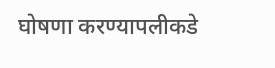घोषणा करण्यापलीकडे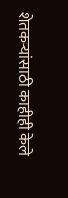शेतकऱ्यांसाठी काहीही केले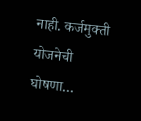नाही. कर्जमुक्ती योजनेची घोषणा…